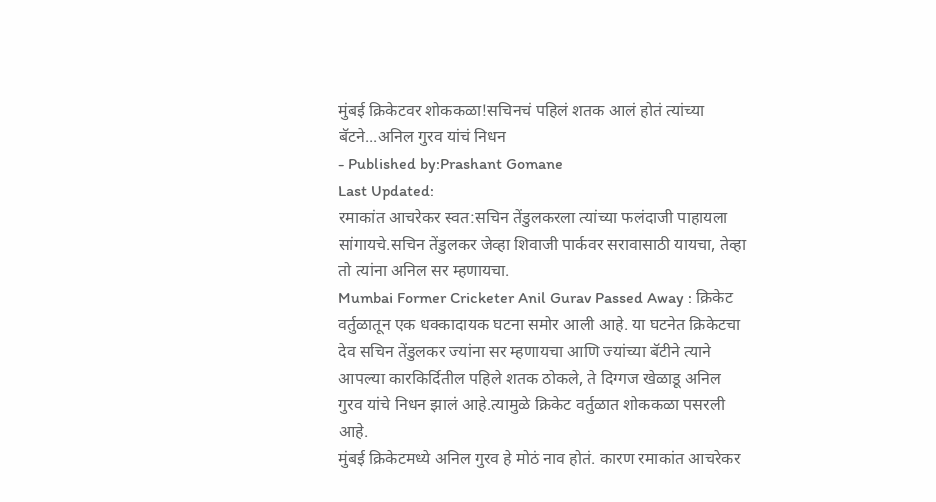मुंबई क्रिकेटवर शोककळा!सचिनचं पहिलं शतक आलं होतं त्यांच्या बॅटने...अनिल गुरव यांचं निधन
- Published by:Prashant Gomane
Last Updated:
रमाकांत आचरेकर स्वत:सचिन तेंडुलकरला त्यांच्या फलंदाजी पाहायला सांगायचे.सचिन तेंडुलकर जेव्हा शिवाजी पार्कवर सरावासाठी यायचा, तेव्हा तो त्यांना अनिल सर म्हणायचा.
Mumbai Former Cricketer Anil Gurav Passed Away : क्रिकेट वर्तुळातून एक धक्कादायक घटना समोर आली आहे. या घटनेत क्रिकेटचा देव सचिन तेंडुलकर ज्यांना सर म्हणायचा आणि ज्यांच्या बॅटीने त्याने आपल्या कारकिर्दितील पहिले शतक ठोकले, ते दिग्गज खेळाडू अनिल गुरव यांचे निधन झालं आहे.त्यामुळे क्रिकेट वर्तुळात शोककळा पसरली आहे.
मुंबई क्रिकेटमध्ये अनिल गुरव हे मोठं नाव होतं. कारण रमाकांत आचरेकर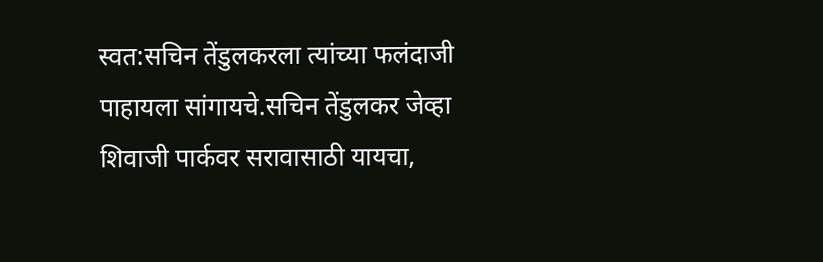स्वत:सचिन तेंडुलकरला त्यांच्या फलंदाजी पाहायला सांगायचे.सचिन तेंडुलकर जेव्हा शिवाजी पार्कवर सरावासाठी यायचा,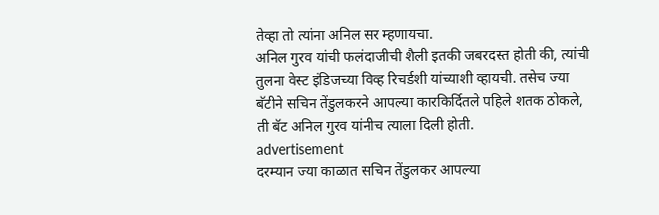तेव्हा तो त्यांना अनिल सर म्हणायचा.
अनिल गुरव यांची फलंदाजीची शैली इतकी जबरदस्त होती की, त्यांची तुलना वेस्ट इंडिजच्या विव्ह रिचर्डशी यांच्याशी व्हायची. तसेच ज्या बॅटीने सचिन तेंडुलकरने आपल्या कारकिर्दितले पहिले शतक ठोकले, ती बॅट अनिल गुरव यांनीच त्याला दिली होती.
advertisement
दरम्यान ज्या काळात सचिन तेंडुलकर आपल्या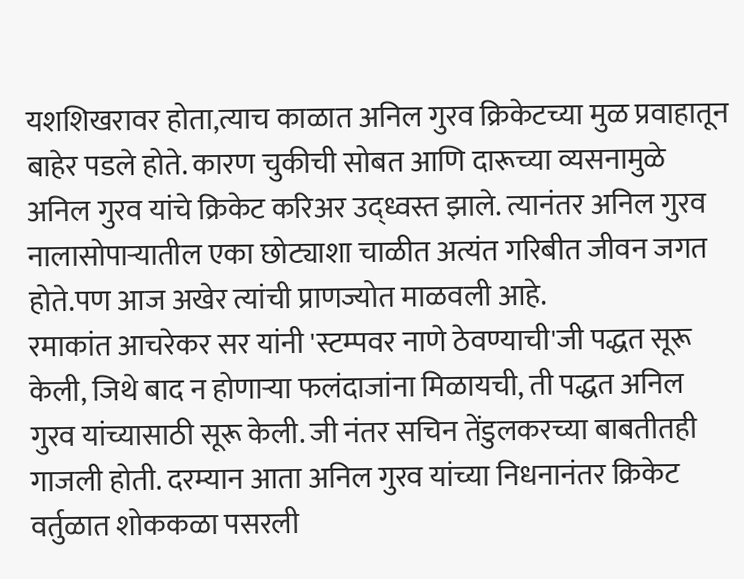यशशिखरावर होता,त्याच काळात अनिल गुरव क्रिकेटच्या मुळ प्रवाहातून बाहेर पडले होते. कारण चुकीची सोबत आणि दारूच्या व्यसनामुळे अनिल गुरव यांचे क्रिकेट करिअर उद्ध्वस्त झाले. त्यानंतर अनिल गुरव नालासोपाऱ्यातील एका छोट्याशा चाळीत अत्यंत गरिबीत जीवन जगत होते.पण आज अखेर त्यांची प्राणज्योत माळवली आहे.
रमाकांत आचरेकर सर यांनी 'स्टम्पवर नाणे ठेवण्याची'जी पद्धत सूरू केली, जिथे बाद न होणाऱ्या फलंदाजांना मिळायची, ती पद्धत अनिल गुरव यांच्यासाठी सूरू केली. जी नंतर सचिन तेंडुलकरच्या बाबतीतही गाजली होती. दरम्यान आता अनिल गुरव यांच्या निधनानंतर क्रिकेट वर्तुळात शोककळा पसरली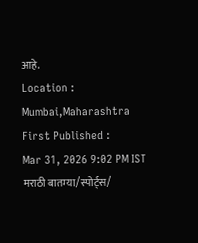आहे.
Location :
Mumbai,Maharashtra
First Published :
Mar 31, 2026 9:02 PM IST
मराठी बातम्या/स्पोर्ट्स/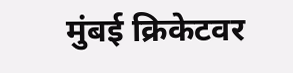मुंबई क्रिकेटवर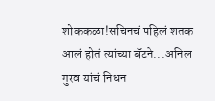शोककळा!सचिनचं पहिलं शतक आलं होतं त्यांच्या बॅटने...अनिल गुरव यांचं निधन